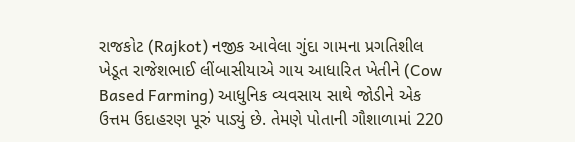રાજકોટ (Rajkot) નજીક આવેલા ગુંદા ગામના પ્રગતિશીલ ખેડૂત રાજેશભાઈ લીંબાસીયાએ ગાય આધારિત ખેતીને (Cow Based Farming) આધુનિક વ્યવસાય સાથે જોડીને એક ઉત્તમ ઉદાહરણ પૂરું પાડ્યું છે. તેમણે પોતાની ગૌશાળામાં 220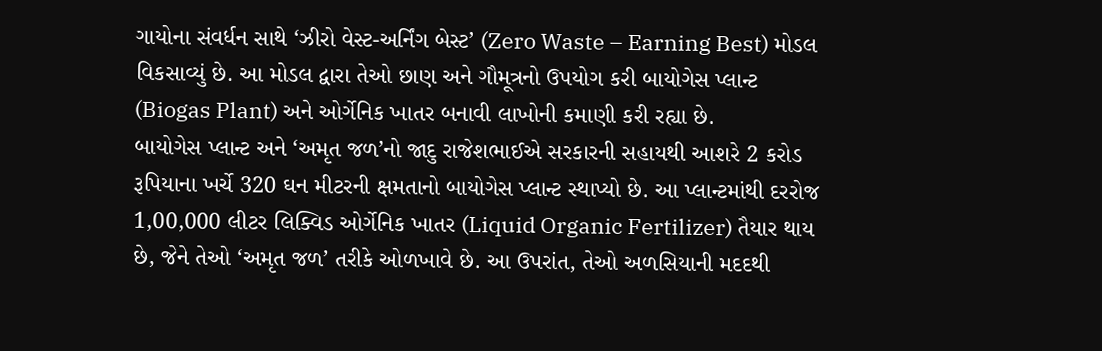ગાયોના સંવર્ધન સાથે ‘ઝીરો વેસ્ટ-અર્નિંગ બેસ્ટ’ (Zero Waste – Earning Best) મોડલ વિકસાવ્યું છે. આ મોડલ દ્વારા તેઓ છાણ અને ગૌમૂત્રનો ઉપયોગ કરી બાયોગેસ પ્લાન્ટ (Biogas Plant) અને ઓર્ગેનિક ખાતર બનાવી લાખોની કમાણી કરી રહ્યા છે.
બાયોગેસ પ્લાન્ટ અને ‘અમૃત જળ’નો જાદુ રાજેશભાઈએ સરકારની સહાયથી આશરે 2 કરોડ રૂપિયાના ખર્ચે 320 ઘન મીટરની ક્ષમતાનો બાયોગેસ પ્લાન્ટ સ્થાપ્યો છે. આ પ્લાન્ટમાંથી દરરોજ 1,00,000 લીટર લિક્વિડ ઓર્ગેનિક ખાતર (Liquid Organic Fertilizer) તૈયાર થાય છે, જેને તેઓ ‘અમૃત જળ’ તરીકે ઓળખાવે છે. આ ઉપરાંત, તેઓ અળસિયાની મદદથી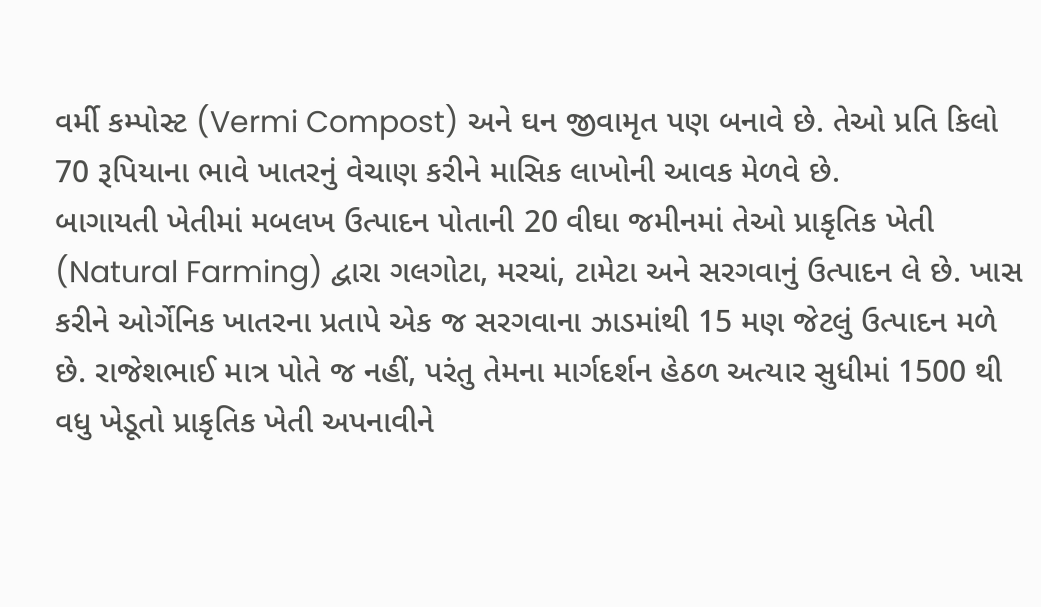વર્મી કમ્પોસ્ટ (Vermi Compost) અને ઘન જીવામૃત પણ બનાવે છે. તેઓ પ્રતિ કિલો 70 રૂપિયાના ભાવે ખાતરનું વેચાણ કરીને માસિક લાખોની આવક મેળવે છે.
બાગાયતી ખેતીમાં મબલખ ઉત્પાદન પોતાની 20 વીઘા જમીનમાં તેઓ પ્રાકૃતિક ખેતી (Natural Farming) દ્વારા ગલગોટા, મરચાં, ટામેટા અને સરગવાનું ઉત્પાદન લે છે. ખાસ કરીને ઓર્ગેનિક ખાતરના પ્રતાપે એક જ સરગવાના ઝાડમાંથી 15 મણ જેટલું ઉત્પાદન મળે છે. રાજેશભાઈ માત્ર પોતે જ નહીં, પરંતુ તેમના માર્ગદર્શન હેઠળ અત્યાર સુધીમાં 1500 થી વધુ ખેડૂતો પ્રાકૃતિક ખેતી અપનાવીને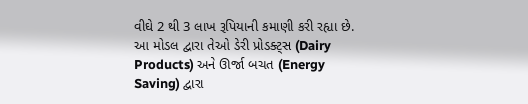વીઘે 2 થી 3 લાખ રૂપિયાની કમાણી કરી રહ્યા છે.
આ મોડલ દ્વારા તેઓ ડેરી પ્રોડક્ટ્સ (Dairy Products) અને ઊર્જા બચત (Energy Saving) દ્વારા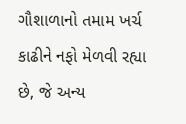ગૌશાળાનો તમામ ખર્ચ કાઢીને નફો મેળવી રહ્યા છે, જે અન્ય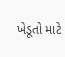ખેડૂતો માટે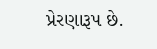પ્રેરણારૂપ છે.